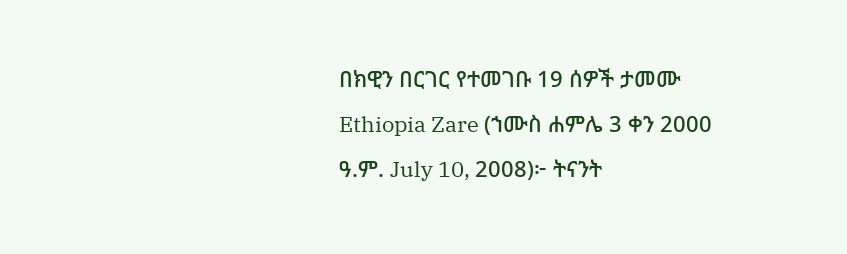በክዊን በርገር የተመገቡ 19 ሰዎች ታመሙ
Ethiopia Zare (ኀሙስ ሐምሌ 3 ቀን 2000 ዓ.ም. July 10, 2008)፦ ትናንት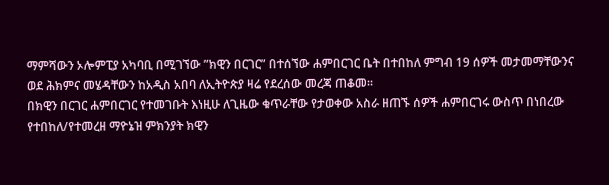ማምሻውን ኦሎምፒያ አካባቢ በሚገኘው ”ክዊን በርገር” በተሰኘው ሐምበርገር ቤት በተበከለ ምግብ 19 ሰዎች መታመማቸውንና ወደ ሕክምና መሄዳቸውን ከአዲስ አበባ ለኢትዮጵያ ዛሬ የደረሰው መረጃ ጠቆመ።
በክዊን በርገር ሐምበርገር የተመገቡት እነዚሁ ለጊዜው ቁጥራቸው የታወቀው አስራ ዘጠኙ ሰዎች ሐምበርገሩ ውስጥ በነበረው የተበከለ/የተመረዘ ማዮኔዝ ምክንያት ክዊን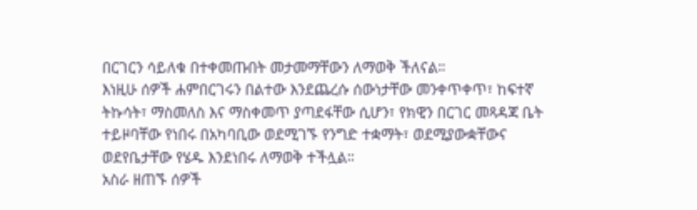በርገርን ሳይለቁ በተቀመጡበት መታመማቸውን ለማወቅ ችለናል።
እነዚሁ ሰዎች ሐምበርገሩን በልተው እንደጨረሱ ሰውነታቸው መንቀጥቀጥ፣ ከፍተኛ ትኩሳት፣ ማስመለስ እና ማስቀመጥ ያጣደፋቸው ሲሆን፣ የክዊን በርገር መጻዳጃ ቤት ተይዞባቸው የነበሩ በአካባቢው ወደሚገኙ የንግድ ተቋማት፣ ወደሚያውቋቸውና ወደየቤታቸው የሄዱ እንደነበሩ ለማወቅ ተችሏል።
አስራ ዘጠኙ ሰዎች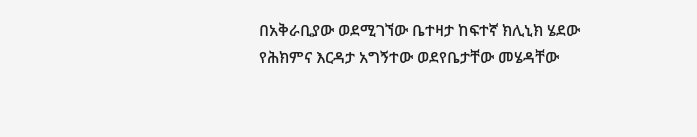በአቅራቢያው ወደሚገኘው ቤተዛታ ከፍተኛ ክሊኒክ ሄደው የሕክምና እርዳታ አግኝተው ወደየቤታቸው መሄዳቸው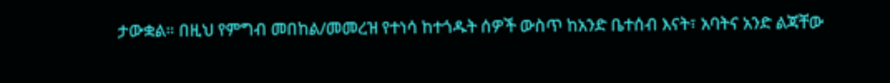ታውቋል። በዚህ የምግብ መበከል/መመረዝ የተነሳ ከተጎዱት ሰዎች ውስጥ ከአንድ ቤተሰብ እናት፣ አባትና አንድ ልጃቸው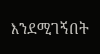እንደሚገኝበት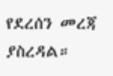የደረሰን መረጃ ያስረዳል።